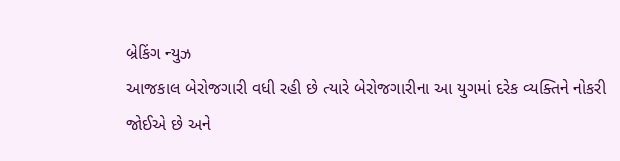બ્રેકિંગ ન્યુઝ
આજકાલ બેરોજગારી વધી રહી છે ત્યારે બેરોજગારીના આ યુગમાં દરેક વ્યક્તિને નોકરી જોઈએ છે અને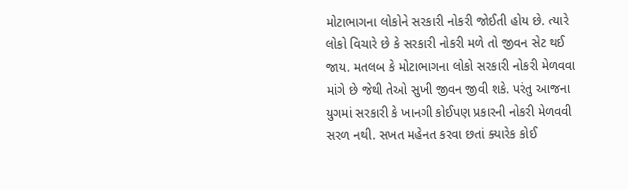મોટાભાગના લોકોને સરકારી નોકરી જોઈતી હોય છે. ત્યારે લોકો વિચારે છે કે સરકારી નોકરી મળે તો જીવન સેટ થઈ જાય. મતલબ કે મોટાભાગના લોકો સરકારી નોકરી મેળવવા માંગે છે જેથી તેઓ સુખી જીવન જીવી શકે. પરંતુ આજના યુગમાં સરકારી કે ખાનગી કોઈપણ પ્રકારની નોકરી મેળવવી સરળ નથી. સખત મહેનત કરવા છતાં ક્યારેક કોઈ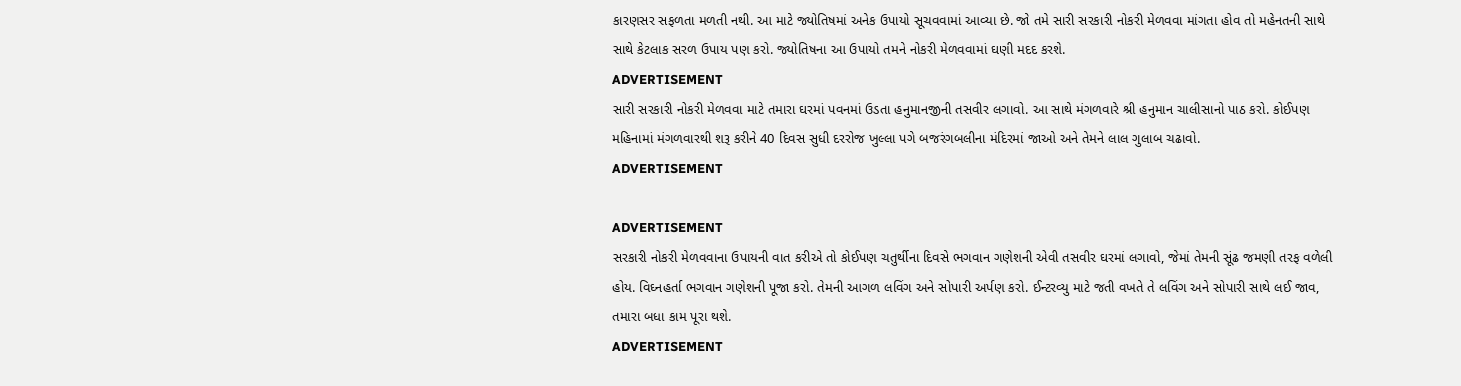કારણસર સફળતા મળતી નથી. આ માટે જ્યોતિષમાં અનેક ઉપાયો સૂચવવામાં આવ્યા છે. જો તમે સારી સરકારી નોકરી મેળવવા માંગતા હોવ તો મહેનતની સાથે સાથે કેટલાક સરળ ઉપાય પણ કરો. જ્યોતિષના આ ઉપાયો તમને નોકરી મેળવવામાં ઘણી મદદ કરશે.
ADVERTISEMENT
સારી સરકારી નોકરી મેળવવા માટે તમારા ઘરમાં પવનમાં ઉડતા હનુમાનજીની તસવીર લગાવો. આ સાથે મંગળવારે શ્રી હનુમાન ચાલીસાનો પાઠ કરો. કોઈપણ મહિનામાં મંગળવારથી શરૂ કરીને 40 દિવસ સુધી દરરોજ ખુલ્લા પગે બજરંગબલીના મંદિરમાં જાઓ અને તેમને લાલ ગુલાબ ચઢાવો.
ADVERTISEMENT

ADVERTISEMENT
સરકારી નોકરી મેળવવાના ઉપાયની વાત કરીએ તો કોઈપણ ચતુર્થીના દિવસે ભગવાન ગણેશની એવી તસવીર ઘરમાં લગાવો, જેમાં તેમની સૂંઢ જમણી તરફ વળેલી હોય. વિઘ્નહર્તા ભગવાન ગણેશની પૂજા કરો. તેમની આગળ લવિંગ અને સોપારી અર્પણ કરો. ઈન્ટરવ્યુ માટે જતી વખતે તે લવિંગ અને સોપારી સાથે લઈ જાવ, તમારા બધા કામ પૂરા થશે.
ADVERTISEMENT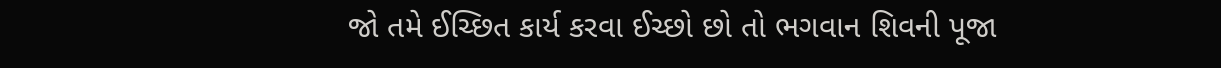જો તમે ઈચ્છિત કાર્ય કરવા ઈચ્છો છો તો ભગવાન શિવની પૂજા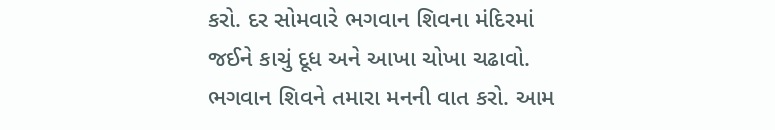કરો. દર સોમવારે ભગવાન શિવના મંદિરમાં જઈને કાચું દૂધ અને આખા ચોખા ચઢાવો. ભગવાન શિવને તમારા મનની વાત કરો. આમ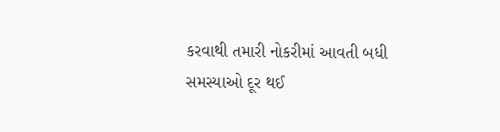કરવાથી તમારી નોકરીમાં આવતી બધી સમસ્યાઓ દૂર થઈ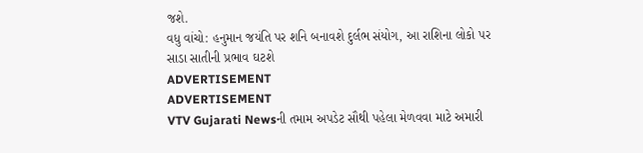જશે.
વધુ વાંચો: હનુમાન જયંતિ પર શનિ બનાવશે દુર્લભ સંયોગ, આ રાશિના લોકો પર સાડા સાતીની પ્રભાવ ઘટશે
ADVERTISEMENT
ADVERTISEMENT
VTV Gujarati Newsની તમામ અપડેટ સૌથી પહેલા મેળવવા માટે અમારી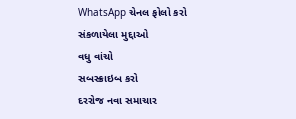WhatsApp ચેનલ ફોલો કરો
સંકળાયેલા મુદ્દાઓ
વધુ વાંચો
સબસ્ક્રાઇબ કરો
દરરોજ નવા સમાચાર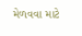મેળવવા માટે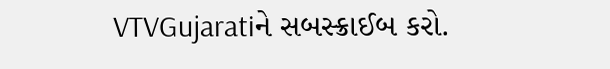VTVGujaratiને સબસ્ક્રાઈબ કરો.